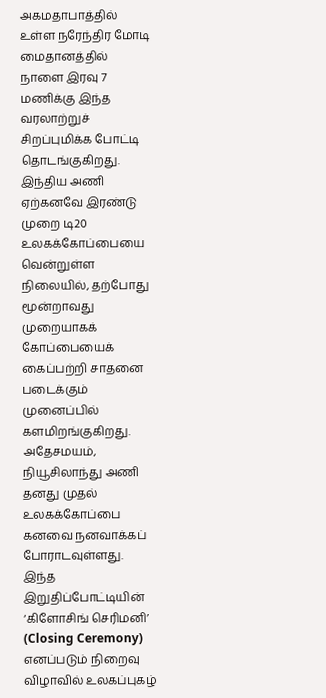அகமதாபாத்தில் உள்ள நரேந்திர மோடி மைதானத்தில் நாளை இரவு 7 மணிக்கு இந்த வரலாற்றுச் சிறப்புமிக்க போட்டி தொடங்குகிறது. இந்திய அணி ஏற்கனவே இரண்டு முறை டி20 உலகக்கோப்பையை வென்றுள்ள நிலையில், தற்போது மூன்றாவது முறையாகக் கோப்பையைக் கைப்பற்றி சாதனை படைக்கும் முனைப்பில் களமிறங்குகிறது. அதேசமயம், நியூசிலாந்து அணி தனது முதல் உலகக்கோப்பை கனவை நனவாக்கப் போராடவுள்ளது.
இந்த இறுதிப்போட்டியின் ‘கிளோசிங் செரிமனி’ (Closing Ceremony) எனப்படும் நிறைவு விழாவில் உலகப்புகழ்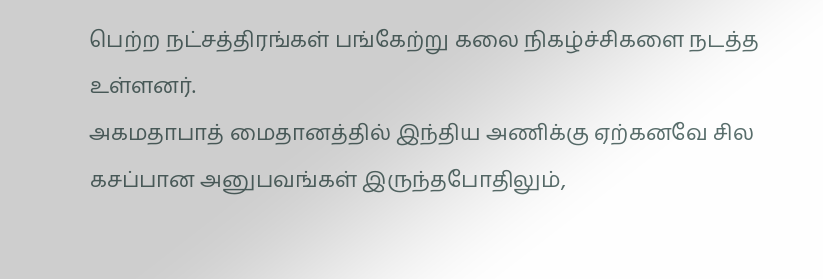பெற்ற நட்சத்திரங்கள் பங்கேற்று கலை நிகழ்ச்சிகளை நடத்த உள்ளனர்.
அகமதாபாத் மைதானத்தில் இந்திய அணிக்கு ஏற்கனவே சில கசப்பான அனுபவங்கள் இருந்தபோதிலும்,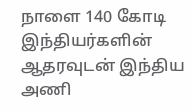நாளை 140 கோடி இந்தியர்களின் ஆதரவுடன் இந்திய அணி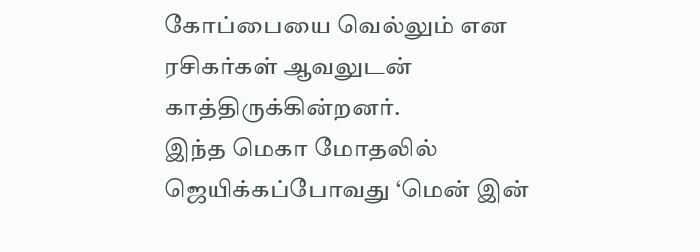கோப்பையை வெல்லும் என ரசிகர்கள் ஆவலுடன் காத்திருக்கின்றனர்.
இந்த மெகா மோதலில் ஜெயிக்கப்போவது ‘மென் இன்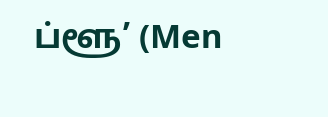ப்ளூ’ (Men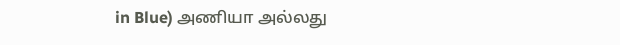in Blue) அணியா அல்லது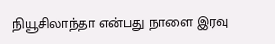நியூசிலாந்தா என்பது நாளை இரவு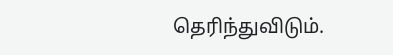தெரிந்துவிடும்.